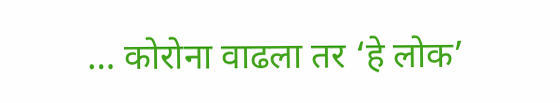… कोरोना वाढला तर ‘हे लोक’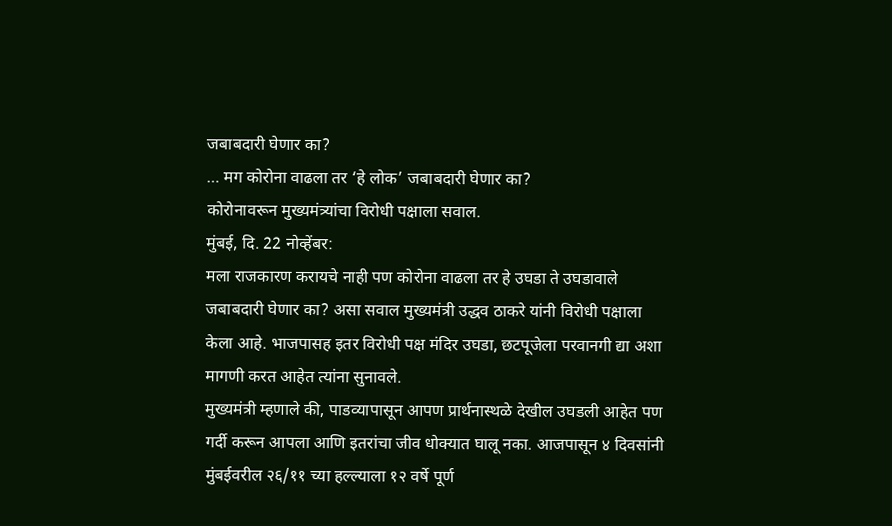जबाबदारी घेणार का?
… मग कोरोना वाढला तर ‘हे लोक’ जबाबदारी घेणार का?
कोरोनावरून मुख्यमंत्र्यांचा विरोधी पक्षाला सवाल.
मुंबई, दि. 22 नोव्हेंबर:
मला राजकारण करायचे नाही पण कोरोना वाढला तर हे उघडा ते उघडावाले जबाबदारी घेणार का? असा सवाल मुख्यमंत्री उद्धव ठाकरे यांनी विरोधी पक्षाला केला आहे. भाजपासह इतर विरोधी पक्ष मंदिर उघडा, छटपूजेला परवानगी द्या अशा मागणी करत आहेत त्यांना सुनावले.
मुख्यमंत्री म्हणाले की, पाडव्यापासून आपण प्रार्थनास्थळे देखील उघडली आहेत पण गर्दी करून आपला आणि इतरांचा जीव धोक्यात घालू नका. आजपासून ४ दिवसांनी मुंबईवरील २६/११ च्या हल्ल्याला १२ वर्षे पूर्ण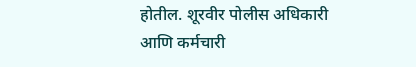होतील. शूरवीर पोलीस अधिकारी आणि कर्मचारी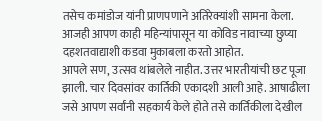तसेच कमांडोज यांनी प्राणपणाने अतिरेक्यांशी सामना केला. आजही आपण काही महिन्यांपासून या कोविड नावाच्या छुप्या दहशतवाद्याशी कडवा मुकाबला करतो आहोत.
आपले सण, उत्सव थांबलेले नाहीत. उत्तर भारतीयांची छट पूजा झाली. चार दिवसांवर कार्तिकी एकादशी आली आहे. आषाढीला जसे आपण सर्वांनी सहकार्य केले होते तसे कार्तिकीला देखील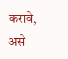करावे, असे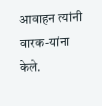आवाहन त्यांनी वारक-यांना केले.